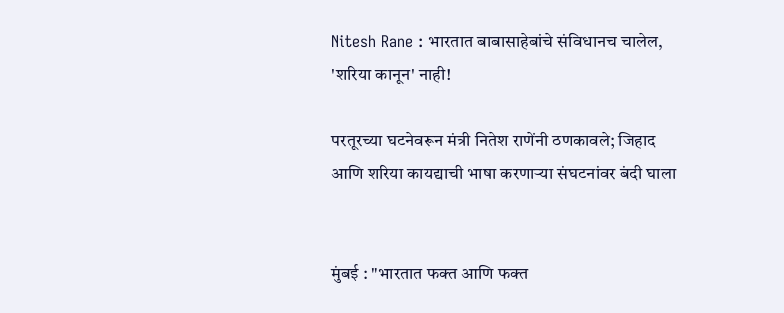Nitesh Rane : भारतात बाबासाहेबांचे संविधानच चालेल, 'शरिया कानून' नाही!

परतूरच्या घटनेवरून मंत्री नितेश राणेंनी ठणकावले; जिहाद आणि शरिया कायद्याची भाषा करणाऱ्या संघटनांवर बंदी घाला


मुंबई : "भारतात फक्त आणि फक्त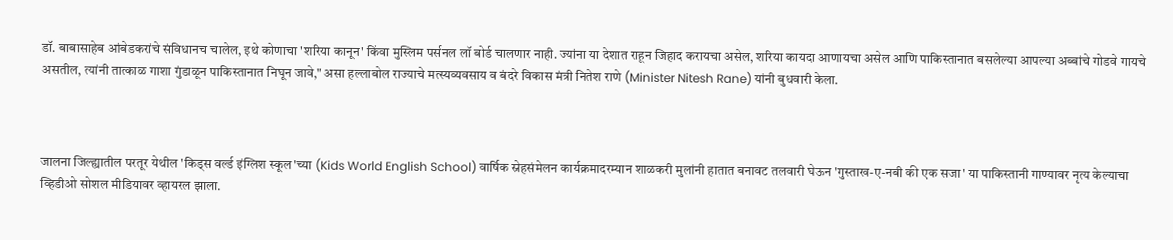डॉ. बाबासाहेब आंबेडकरांचे संविधानच चालेल, इथे कोणाचा 'शरिया कानून' किंवा मुस्लिम पर्सनल लॉ बोर्ड चालणार नाही. ज्यांना या देशात राहून जिहाद करायचा असेल, शरिया कायदा आणायचा असेल आणि पाकिस्तानात बसलेल्या आपल्या अब्बांचे गोडवे गायचे असतील, त्यांनी तात्काळ गाशा गुंडाळून पाकिस्तानात निघून जावे," असा हल्लाबोल राज्याचे मत्स्यव्यवसाय व बंदरे विकास मंत्री नितेश राणे (Minister Nitesh Rane) यांनी बुधवारी केला.



जालना जिल्ह्यातील परतूर येथील 'किड्स वर्ल्ड इंग्लिश स्कूल'च्या (Kids World English School) वार्षिक स्नेहसंमेलन कार्यक्रमादरम्यान शाळकरी मुलांनी हातात बनावट तलवारी घेऊन 'गुस्ताख-ए-नबी की एक सजा' या पाकिस्तानी गाण्यावर नृत्य केल्याचा व्हिडीओ सोशल मीडियावर व्हायरल झाला.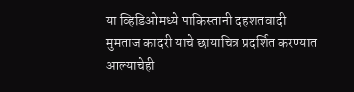या व्हिडिओमध्ये पाकिस्तानी दहशतवादी मुमताज कादरी याचे छायाचित्र प्रदर्शित करण्यात आल्याचेही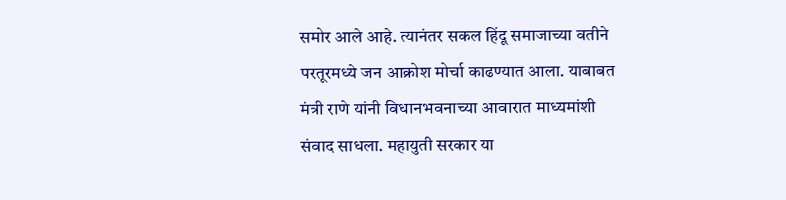समोर आले आहे. त्यानंतर सकल हिंदू समाजाच्या वतीने परतूरमध्ये जन आक्रोश मोर्चा काढण्यात आला. याबाबत मंत्री राणे यांनी विधानभवनाच्या आवारात माध्यमांशी संवाद साधला. महायुती सरकार या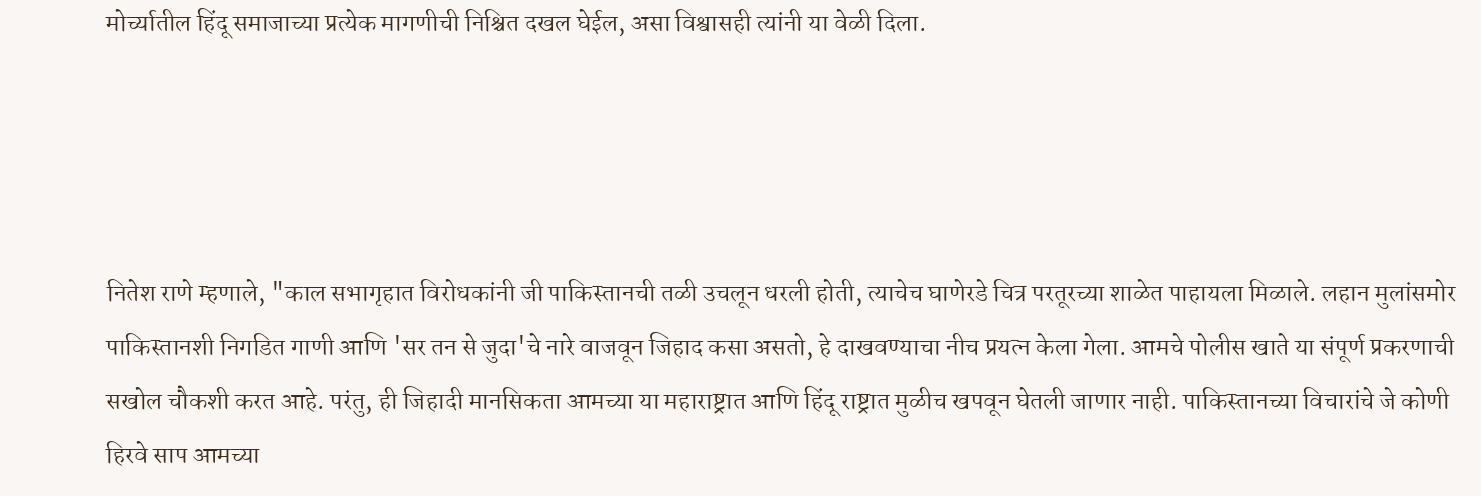मोर्च्यातील हिंदू समाजाच्या प्रत्येक मागणीची निश्चित दखल घेईल, असा विश्वासही त्यांनी या वेळी दिला.




नितेश राणे म्हणाले, "काल सभागृहात विरोधकांनी जी पाकिस्तानची तळी उचलून धरली होती, त्याचेच घाणेरडे चित्र परतूरच्या शाळेत पाहायला मिळाले. लहान मुलांसमोर पाकिस्तानशी निगडित गाणी आणि 'सर तन से जुदा'चे नारे वाजवून जिहाद कसा असतो, हे दाखवण्याचा नीच प्रयत्न केला गेला. आमचे पोलीस खाते या संपूर्ण प्रकरणाची सखोल चौकशी करत आहे. परंतु, ही जिहादी मानसिकता आमच्या या महाराष्ट्रात आणि हिंदू राष्ट्रात मुळीच खपवून घेतली जाणार नाही. पाकिस्तानच्या विचारांचे जे कोणी हिरवे साप आमच्या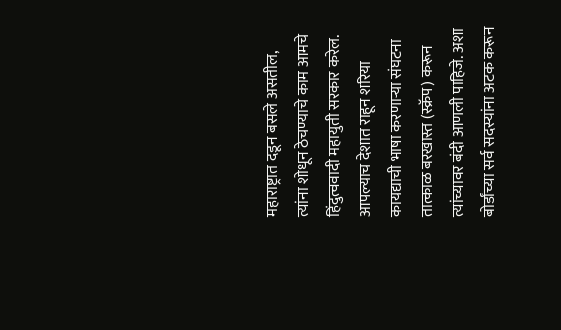महाराष्ट्रात दडून बसले असतील, त्यांना शोधून ठेचण्याचे काम आमचे हिंदुत्ववादी महायुती सरकार करेल. आपल्याच देशात राहून शरिया कायद्याची भाषा करणाऱ्या संघटना तात्काळ बरखास्त (स्क्रॅप) करून त्यांच्यावर बंदी आणली पाहिजे. अशा बोर्डांच्या सर्व सदस्यांना अटक करून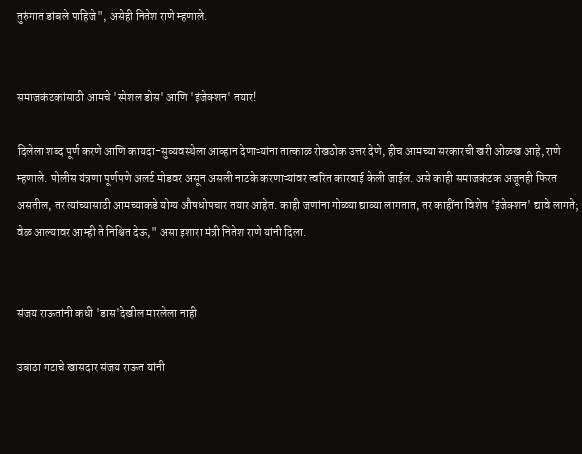तुरुंगात डांबले पाहिजे", असेही नितेश राणे म्हणाले.


समाजकंटकांसाठी आमचे 'स्पेशल डोस' आणि 'इंजेक्शन' तयार!

दिलेला शब्द पूर्ण करणे आणि कायदा-सुव्यवस्थेला आव्हान देणाऱ्यांना तात्काळ रोखठोक उत्तर देणे, हीच आमच्या सरकारची खरी ओळख आहे, राणे म्हणाले. पोलीस यंत्रणा पूर्णपणे अलर्ट मोडवर असून असली नाटके करणाऱ्यांवर त्वरित कारवाई केली जाईल. असे काही समाजकंटक अजूनही फिरत असतील, तर त्यांच्यासाठी आमच्याकडे योग्य औषधोपचार तयार आहेत. काही जणांना गोळ्या द्याव्या लागतात, तर काहींना विशेष 'इंजेक्शन' द्यावे लागते; वेळ आल्यावर आम्ही ते निश्चित देऊ," असा इशारा मंत्री नितेश राणे यांनी दिला.


संजय राऊतांनी कधी 'डास'देखील मारलेला नाही

उबाठा गटाचे खासदार संजय राऊत यांनी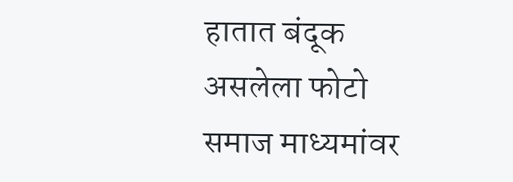हातात बंदूक असलेला फोटो समाज माध्यमांवर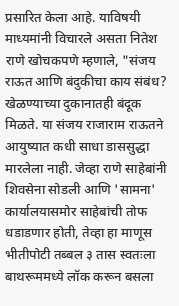प्रसारित केला आहे. याविषयी माध्यमांनी विचारले असता नितेश राणे खोचकपणे म्हणाले, "संजय राऊत आणि बंदुकीचा काय संबंध? खेळण्याच्या दुकानातही बंदूक मिळते. या संजय राजाराम राऊतने आयुष्यात कधी साधा डाससुद्धा मारलेला नाही. जेव्हा राणे साहेबांनी शिवसेना सोडली आणि 'सामना' कार्यालयासमोर साहेबांची तोफ धडाडणार होती, तेव्हा हा माणूस भीतीपोटी तब्बल ३ तास स्वतःला बाथरूममध्ये लॉक करून बसला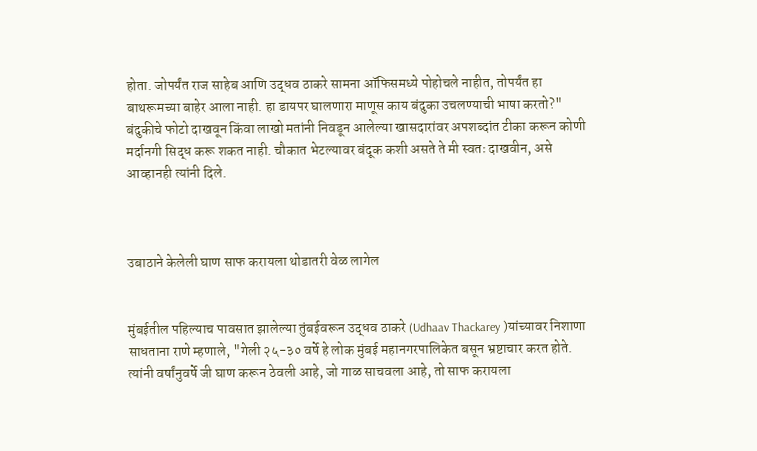होता. जोपर्यंत राज साहेब आणि उद्धव ठाकरे सामना ऑफिसमध्ये पोहोचले नाहीत, तोपर्यंत हा बाथरूमच्या बाहेर आला नाही. हा डायपर घालणारा माणूस काय बंदुका उचलण्याची भाषा करतो?" बंदुकीचे फोटो दाखवून किंवा लाखो मतांनी निवडून आलेल्या खासदारांवर अपशब्दांत टीका करून कोणी मर्दानगी सिद्ध करू शकत नाही. चौकात भेटल्यावर बंदूक कशी असते ते मी स्वतः दाखवीन, असे आव्हानही त्यांनी दिले.



उबाठाने केलेली घाण साफ करायला थोडातरी वेळ लागेल


मुंबईतील पहिल्याच पावसात झालेल्या तुंबईवरून उद्धव ठाकरे (Udhaav Thackarey )यांच्यावर निशाणा साधताना राणे म्हणाले, "गेली २५-३० वर्षे हे लोक मुंबई महानगरपालिकेत बसून भ्रष्टाचार करत होते. त्यांनी वर्षांनुवर्षे जी घाण करून ठेवली आहे, जो गाळ साचवला आहे, तो साफ करायला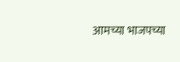आमच्या भाजपच्या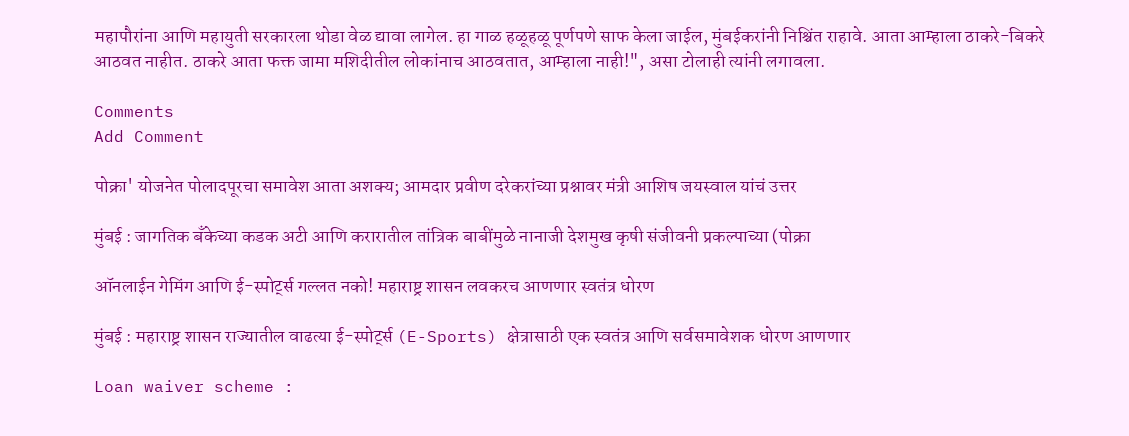महापौरांना आणि महायुती सरकारला थोडा वेळ द्यावा लागेल. हा गाळ हळूहळू पूर्णपणे साफ केला जाईल, मुंबईकरांनी निश्चिंत राहावे. आता आम्हाला ठाकरे-बिकरे आठवत नाहीत. ठाकरे आता फक्त जामा मशिदीतील लोकांनाच आठवतात, आम्हाला नाही!", असा टोलाही त्यांनी लगावला.

Comments
Add Comment

पोक्रा' योजनेत पोलादपूरचा समावेश आता अशक्य; आमदार प्रवीण दरेकरांच्या प्रश्नावर मंत्री आशिष जयस्वाल यांचं उत्तर

मुंबई : जागतिक बँकेच्या कडक अटी आणि करारातील तांत्रिक बाबींमुळे नानाजी देशमुख कृषी संजीवनी प्रकल्पाच्या (पोक्रा

ऑनलाईन गेमिंग आणि ई-स्पोर्ट्स गल्लत नको! महाराष्ट्र शासन लवकरच आणणार स्वतंत्र धोरण

मुंबई : महाराष्ट्र शासन राज्यातील वाढत्या ई-स्पोर्ट्स (E-Sports) क्षेत्रासाठी एक स्वतंत्र आणि सर्वसमावेशक धोरण आणणार

Loan waiver scheme :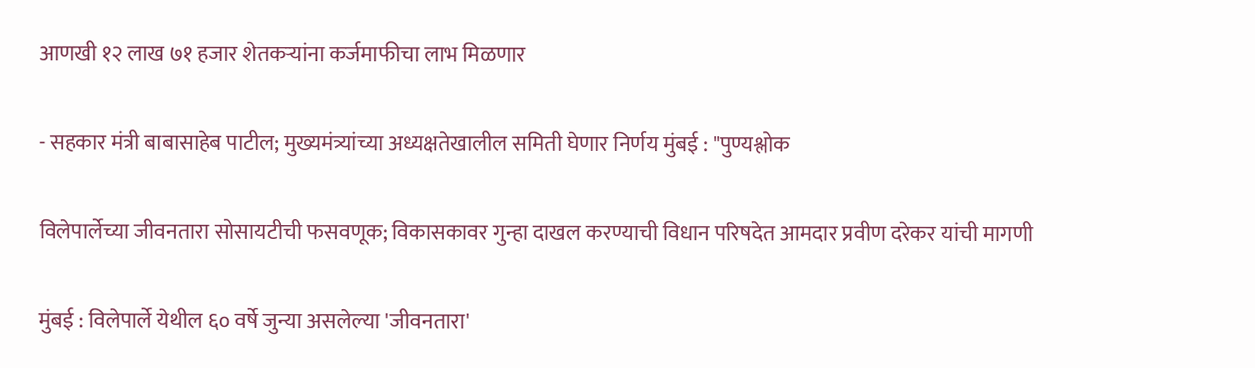आणखी १२ लाख ७१ हजार शेतकऱ्यांना कर्जमाफीचा लाभ मिळणार

- सहकार मंत्री बाबासाहेब पाटील; मुख्यमंत्र्यांच्या अध्यक्षतेखालील समिती घेणार निर्णय मुंबई : "पुण्यश्लोक

विलेपार्लेच्या जीवनतारा सोसायटीची फसवणूक; विकासकावर गुन्हा दाखल करण्याची विधान परिषदेत आमदार प्रवीण दरेकर यांची मागणी

मुंबई : विलेपार्ले येथील ६० वर्षे जुन्या असलेल्या 'जीवनतारा'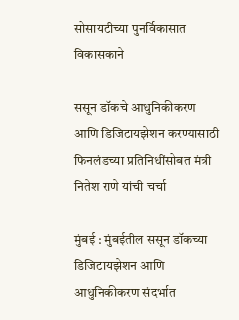सोसायटीच्या पुनर्विकासात विकासकाने

ससून डॉकचे आधुनिकीकरण आणि डिजिटायझेशन करण्यासाठी फिनलंडच्या प्रतिनिधींसोबत मंत्री नितेश राणे यांची चर्चा

मुंबई : मुंबईतील ससून डॉकच्या डिजिटायझेशन आणि आधुनिकीकरण संदर्भात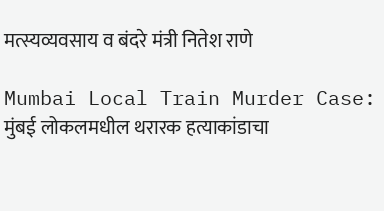मत्स्यव्यवसाय व बंदरे मंत्री नितेश राणे

Mumbai Local Train Murder Case: मुंबई लोकलमधील थरारक हत्याकांडाचा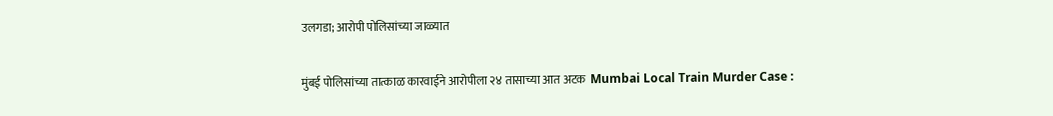उलगडा; आरोपी पोलिसांच्या जाळ्यात

मुंबई पोलिसांच्या तात्काळ कारवाईने आरोपीला २४ तासाच्या आत अटक  Mumbai Local Train Murder Case :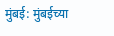मुंबई: मुंबईच्या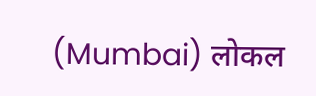(Mumbai) लोकल